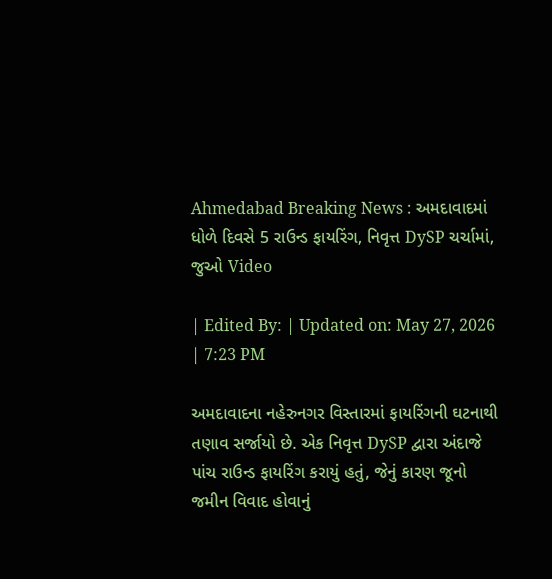Ahmedabad Breaking News : અમદાવાદમાં ધોળે દિવસે 5 રાઉન્ડ ફાયરિંગ, નિવૃત્ત DySP ચર્ચામાં, જુઓ Video

| Edited By: | Updated on: May 27, 2026 | 7:23 PM

અમદાવાદના નહેરુનગર વિસ્તારમાં ફાયરિંગની ઘટનાથી તણાવ સર્જાયો છે. એક નિવૃત્ત DySP દ્વારા અંદાજે પાંચ રાઉન્ડ ફાયરિંગ કરાયું હતું, જેનું કારણ જૂનો જમીન વિવાદ હોવાનું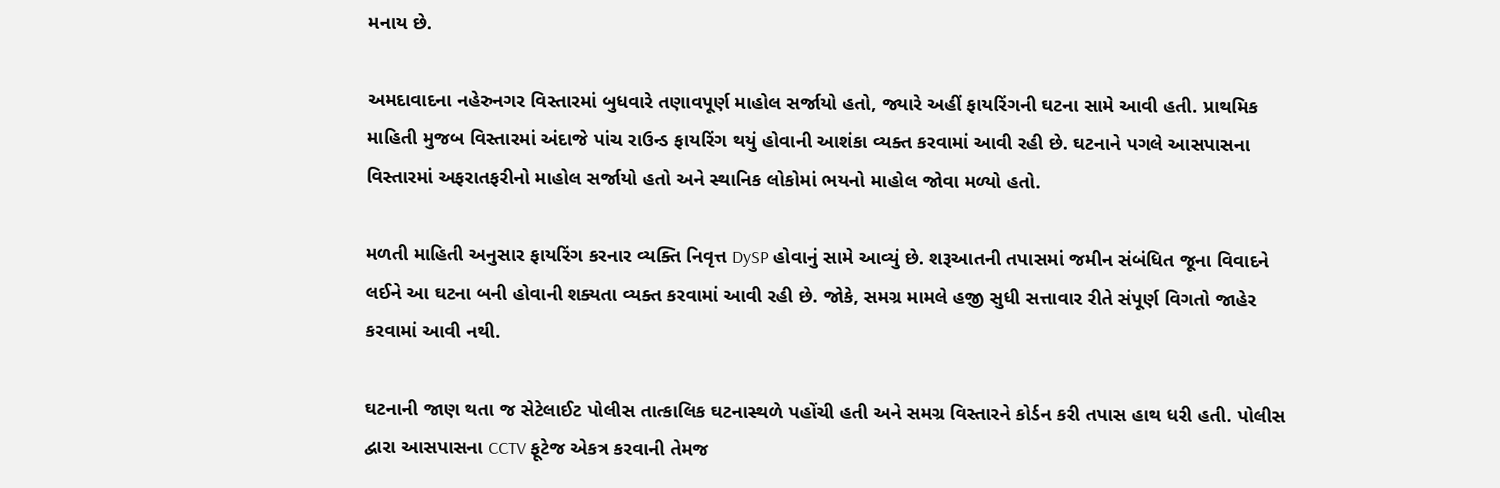મનાય છે.

અમદાવાદના નહેરુનગર વિસ્તારમાં બુધવારે તણાવપૂર્ણ માહોલ સર્જાયો હતો, જ્યારે અહીં ફાયરિંગની ઘટના સામે આવી હતી. પ્રાથમિક માહિતી મુજબ વિસ્તારમાં અંદાજે પાંચ રાઉન્ડ ફાયરિંગ થયું હોવાની આશંકા વ્યક્ત કરવામાં આવી રહી છે. ઘટનાને પગલે આસપાસના વિસ્તારમાં અફરાતફરીનો માહોલ સર્જાયો હતો અને સ્થાનિક લોકોમાં ભયનો માહોલ જોવા મળ્યો હતો.

મળતી માહિતી અનુસાર ફાયરિંગ કરનાર વ્યક્તિ નિવૃત્ત DySP હોવાનું સામે આવ્યું છે. શરૂઆતની તપાસમાં જમીન સંબંધિત જૂના વિવાદને લઈને આ ઘટના બની હોવાની શક્યતા વ્યક્ત કરવામાં આવી રહી છે. જોકે, સમગ્ર મામલે હજી સુધી સત્તાવાર રીતે સંપૂર્ણ વિગતો જાહેર કરવામાં આવી નથી.

ઘટનાની જાણ થતા જ સેટેલાઈટ પોલીસ તાત્કાલિક ઘટનાસ્થળે પહોંચી હતી અને સમગ્ર વિસ્તારને કોર્ડન કરી તપાસ હાથ ધરી હતી. પોલીસ દ્વારા આસપાસના CCTV ફૂટેજ એકત્ર કરવાની તેમજ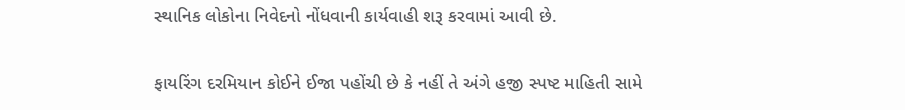સ્થાનિક લોકોના નિવેદનો નોંધવાની કાર્યવાહી શરૂ કરવામાં આવી છે.

ફાયરિંગ દરમિયાન કોઈને ઈજા પહોંચી છે કે નહીં તે અંગે હજી સ્પષ્ટ માહિતી સામે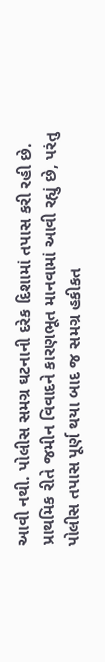આવી નથી. પોલીસ સમગ્ર ઘટનાની દરેક દિશામાં તપાસ કરી રહી છે. પ્રાથમિક રીતે જમીન વિવાદને કારણભૂત માનવામાં આવી રહ્યું છે, પરંતુ પોલીસ તપાસ પૂર્ણ થયા બાદ જ સમગ્ર હકીકત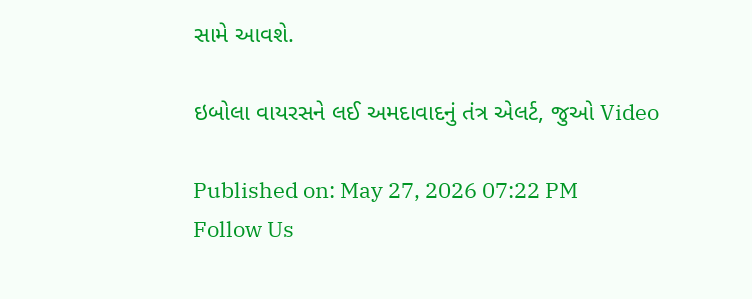સામે આવશે.

ઇબોલા વાયરસને લઈ અમદાવાદનું તંત્ર એલર્ટ, જુઓ Video

Published on: May 27, 2026 07:22 PM
Follow Us